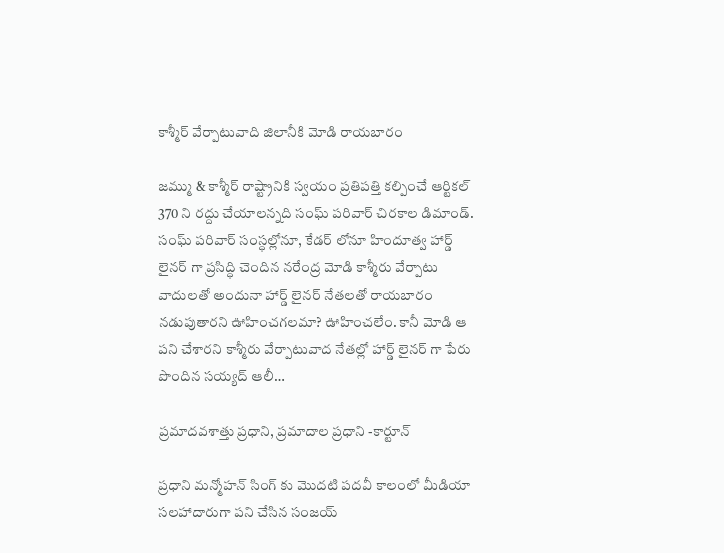కాశ్మీర్ వేర్పాటువాది జిలానీకి మోడి రాయబారం

జమ్ము & కాశ్మీర్ రాష్ట్రానికి స్వయం ప్రతిపత్తి కల్పించే ఆర్టికల్ 370 ని రద్దు చేయాలన్నది సంఘ్ పరివార్ చిరకాల డిమాండ్. సంఘ్ పరివార్ సంస్ధల్లోనూ, కేడర్ లోనూ హిందూత్వ హార్డ్ లైనర్ గా ప్రసిద్ధి చెందిన నరేంద్ర మోడి కాశ్మీరు వేర్పాటు వాదులతో అందునా హార్డ్ లైనర్ నేతలతో రాయబారం నడుపుతారని ఊహించగలమా? ఊహించలేం. కానీ మోడి ఆ పని చేశారని కాశ్మీరు వేర్పాటువాద నేతల్లో హార్డ్ లైనర్ గా పేరు పొందిన సయ్యద్ ఆలీ…

ప్రమాదవశాత్తు ప్రధాని, ప్రమాదాల ప్రధాని -కార్టూన్

ప్రధాని మన్మోహన్ సింగ్ కు మొదటి పదవీ కాలంలో మీడియా సలహాదారుగా పని చేసిన సంజయ్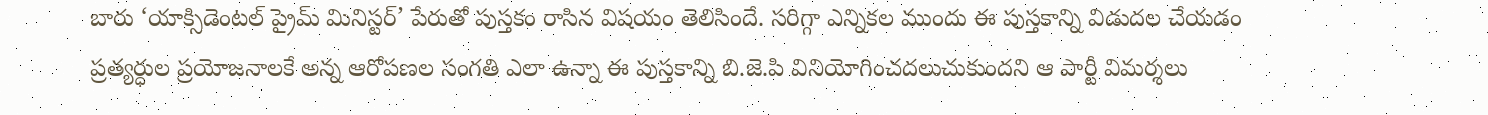బారు ‘యాక్సిడెంటల్ ప్రైమ్ మినిస్టర్’ పేరుతో పుస్తకం రాసిన విషయం తెలిసిందే. సరిగ్గా ఎన్నికల ముందు ఈ పుస్తకాన్ని విడుదల చేయడం ప్రత్యర్ధుల ప్రయోజనాలకే అన్న ఆరోపణల సంగతి ఎలా ఉన్నా ఈ పుస్తకాన్ని బి.జె.పి వినియోగించదలుచుకుందని ఆ పార్టీ విమర్శలు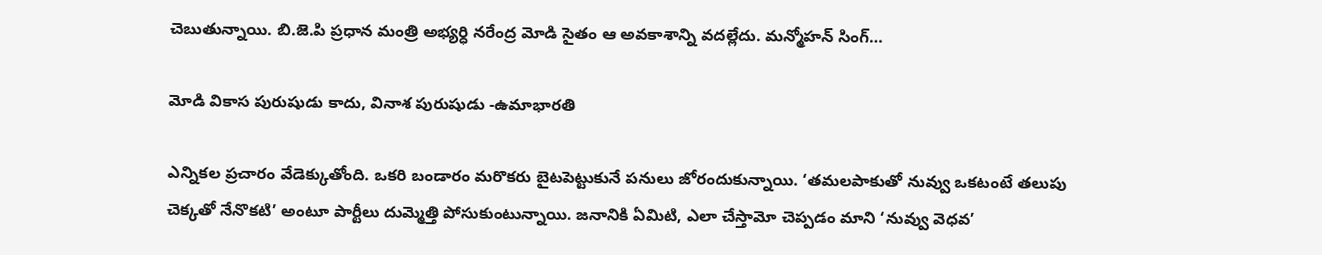చెబుతున్నాయి. బి.జె.పి ప్రధాన మంత్రి అభ్యర్ధి నరేంద్ర మోడి సైతం ఆ అవకాశాన్ని వదల్లేదు. మన్మోహన్ సింగ్…

మోడి వికాస పురుషుడు కాదు, వినాశ పురుషుడు -ఉమాభారతి

ఎన్నికల ప్రచారం వేడెక్కుతోంది. ఒకరి బండారం మరొకరు బైటపెట్టుకునే పనులు జోరందుకున్నాయి. ‘తమలపాకుతో నువ్వు ఒకటంటే తలుపు చెక్కతో నేనొకటి’ అంటూ పార్టీలు దుమ్మెత్తి పోసుకుంటున్నాయి. జనానికి ఏమిటి, ఎలా చేస్తామో చెప్పడం మాని ‘నువ్వు వెధవ’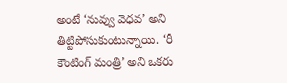అంటే ‘నువ్వు వెధవ’ అని తిట్టిపోసుకుంటున్నాయి. ‘రీ కౌంటింగ్ మంత్రి’ అని ఒకరు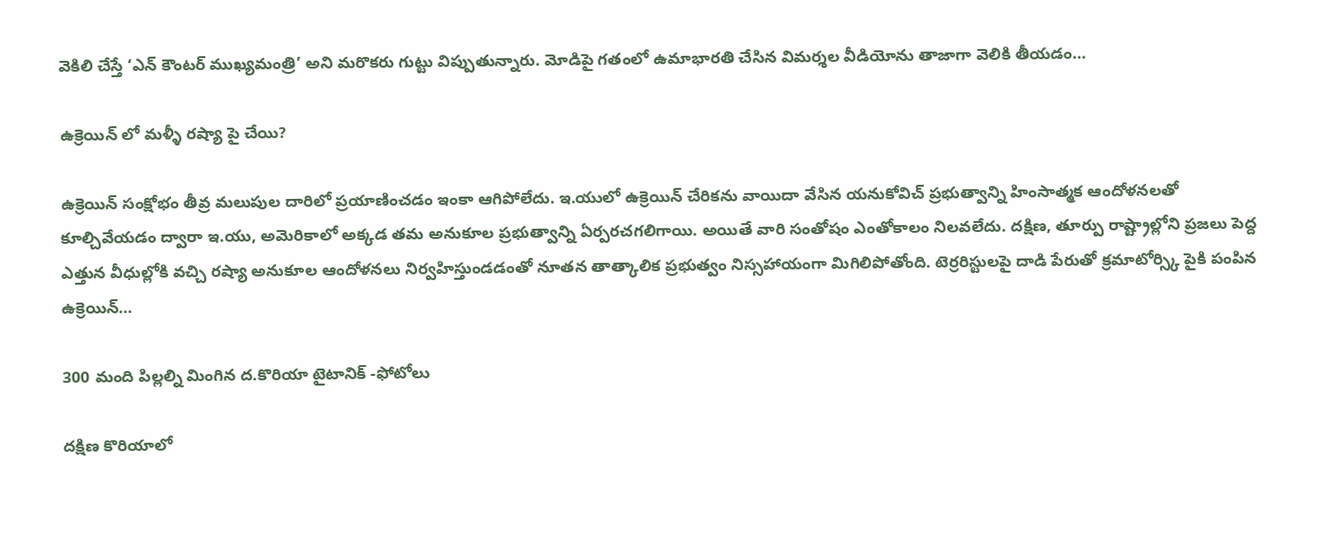వెకిలి చేస్తే ‘ఎన్ కౌంటర్ ముఖ్యమంత్రి’ అని మరొకరు గుట్టు విప్పుతున్నారు. మోడిపై గతంలో ఉమాభారతి చేసిన విమర్శల వీడియోను తాజాగా వెలికి తీయడం…

ఉక్రెయిన్ లో మళ్ళీ రష్యా పై చేయి?

ఉక్రెయిన్ సంక్షోభం తీవ్ర మలుపుల దారిలో ప్రయాణించడం ఇంకా ఆగిపోలేదు. ఇ.యులో ఉక్రెయిన్ చేరికను వాయిదా వేసిన యనుకోవిచ్ ప్రభుత్వాన్ని హింసాత్మక ఆందోళనలతో కూల్చివేయడం ద్వారా ఇ.యు, అమెరికాలో అక్కడ తమ అనుకూల ప్రభుత్వాన్ని ఏర్పరచగలిగాయి. అయితే వారి సంతోషం ఎంతోకాలం నిలవలేదు. దక్షిణ, తూర్పు రాష్ట్రాల్లోని ప్రజలు పెద్ద ఎత్తున వీధుల్లోకి వచ్చి రష్యా అనుకూల ఆందోళనలు నిర్వహిస్తుండడంతో నూతన తాత్కాలిక ప్రభుత్వం నిస్సహాయంగా మిగిలిపోతోంది. టెర్రరిస్టులపై దాడి పేరుతో క్రమాటోర్స్కి పైకి పంపిన ఉక్రెయిన్…

300 మంది పిల్లల్ని మింగిన ద.కొరియా టైటానిక్ -ఫోటోలు

దక్షిణ కొరియాలో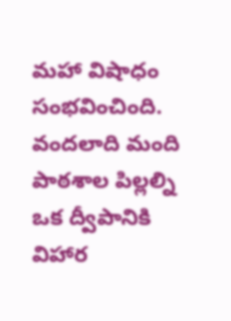మహా విషాధం సంభవించింది. వందలాది మంది పాఠశాల పిల్లల్ని ఒక ద్వీపానికి విహార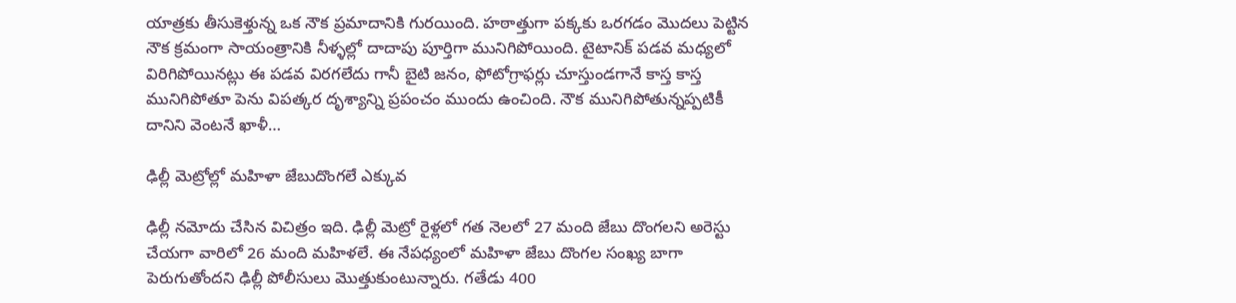యాత్రకు తీసుకెళ్తున్న ఒక నౌక ప్రమాదానికి గురయింది. హఠాత్తుగా పక్కకు ఒరగడం మొదలు పెట్టిన నౌక క్రమంగా సాయంత్రానికి నీళ్ళల్లో దాదాపు పూర్తిగా మునిగిపోయింది. టైటానిక్ పడవ మధ్యలో విరిగిపోయినట్లు ఈ పడవ విరగలేదు గానీ బైటి జనం, ఫోటోగ్రాఫర్లు చూస్తుండగానే కాస్త కాస్త మునిగిపోతూ పెను విపత్కర దృశ్యాన్ని ప్రపంచం ముందు ఉంచింది. నౌక మునిగిపోతున్నప్పటికీ దానిని వెంటనే ఖాళీ…

ఢిల్లీ మెట్రోల్లో మహిళా జేబుదొంగలే ఎక్కువ

ఢిల్లీ నమోదు చేసిన విచిత్రం ఇది. ఢిల్లీ మెట్రో రైళ్లలో గత నెలలో 27 మంది జేబు దొంగలని అరెస్టు చేయగా వారిలో 26 మంది మహిళలే. ఈ నేపధ్యంలో మహిళా జేబు దొంగల సంఖ్య బాగా పెరుగుతోందని ఢిల్లీ పోలీసులు మొత్తుకుంటున్నారు. గతేడు 400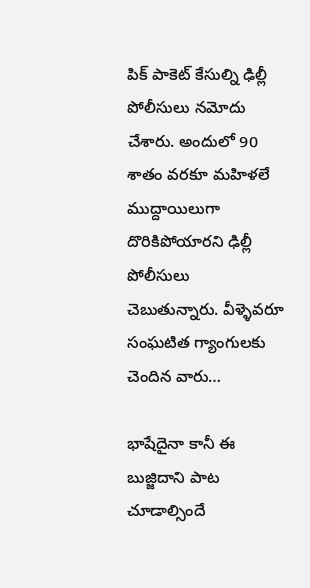పిక్ పాకెట్ కేసుల్ని ఢిల్లీ పోలీసులు నమోదు చేశారు. అందులో 90 శాతం వరకూ మహిళలే ముద్దాయిలుగా దొరికిపోయారని ఢిల్లీ పోలీసులు చెబుతున్నారు. వీళ్ళెవరూ సంఘటిత గ్యాంగులకు చెందిన వారు…

భాషేదైనా కానీ ఈ బుజ్జిదాని పాట చూడాల్సిందే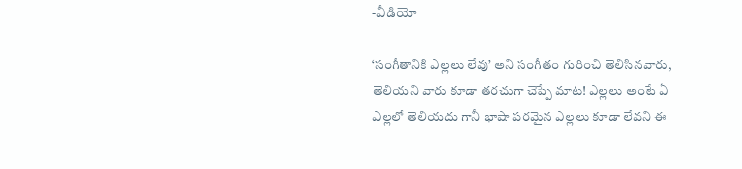-వీడియో

‘సంగీతానికి ఎల్లలు లేవు’ అని సంగీతం గురించి తెలిసినవారు, తెలియని వారు కూడా తరచుగా చెప్పే మాట! ఎల్లలు అంటే ఏ ఎల్లలో తెలియదు గానీ భాషా పరమైన ఎల్లలు కూడా లేవని ఈ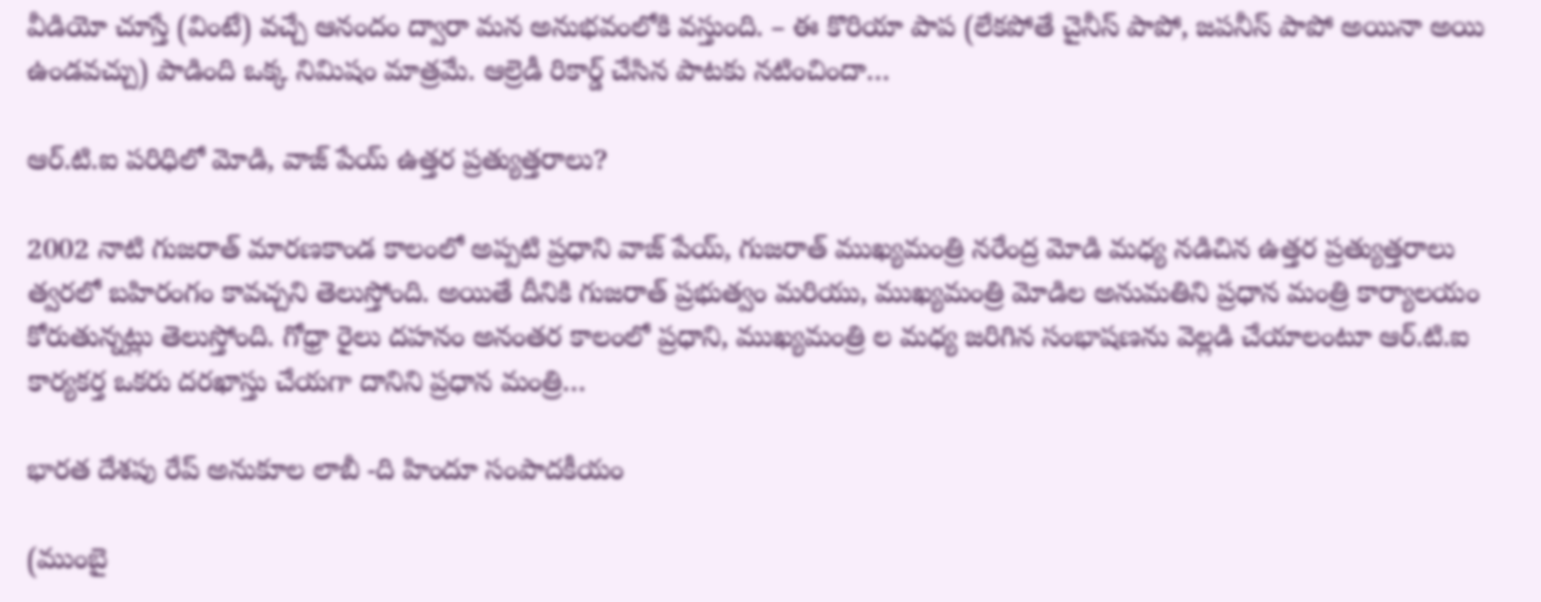వీడియో చూస్తే (వింటే) వచ్చే ఆనందం ద్వారా మన అనుభవంలోకి వస్తుంది. – ఈ కొరియా పాప (లేకపోతే చైనీస్ పాపో, జపనీస్ పాపో అయినా అయి ఉండవచ్చు) పాడింది ఒక్క నిమిషం మాత్రమే. ఆల్రెడీ రికార్డ్ చేసిన పాటకు నటించిందా…

ఆర్.టి.ఐ పరిధిలో మోడి, వాజ్ పేయ్ ఉత్తర ప్రత్యుత్తరాలు?

2002 నాటి గుజరాత్ మారణకాండ కాలంలో అప్పటి ప్రధాని వాజ్ పేయ్, గుజరాత్ ముఖ్యమంత్రి నరేంద్ర మోడి మధ్య నడిచిన ఉత్తర ప్రత్యుత్తరాలు త్వరలో బహిరంగం కావచ్చని తెలుస్తోంది. అయితే దీనికి గుజరాత్ ప్రభుత్వం మరియు, ముఖ్యమంత్రి మోడిల అనుమతిని ప్రధాన మంత్రి కార్యాలయం కోరుతున్నట్లు తెలుస్తోంది. గోధ్రా రైలు దహనం అనంతర కాలంలో ప్రధాని, ముఖ్యమంత్రి ల మధ్య జరిగిన సంభాషణను వెల్లడి చేయాలంటూ ఆర్.టి.ఐ కార్యకర్త ఒకరు దరఖాస్తు చేయగా దానిని ప్రధాన మంత్రి…

భారత దేశపు రేప్ అనుకూల లాబీ -ది హిందూ సంపాదకీయం

(ముంబై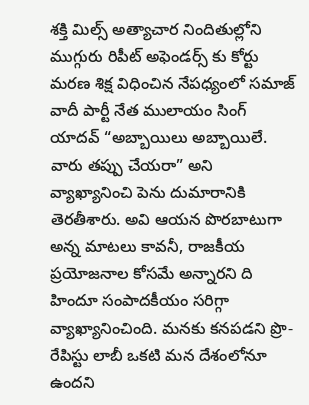శక్తి మిల్స్ అత్యాచార నిందితుల్లోని ముగ్గురు రిపీట్ అఫెండర్స్ కు కోర్టు మరణ శిక్ష విధించిన నేపధ్యంలో సమాజ్ వాదీ పార్టీ నేత ములాయం సింగ్ యాదవ్ “అబ్బాయిలు అబ్బాయిలే. వారు తప్పు చేయరా” అని వ్యాఖ్యానించి పెను దుమారానికి తెరతీశారు. అవి ఆయన పొరబాటుగా అన్న మాటలు కావనీ, రాజకీయ ప్రయోజనాల కోసమే అన్నారని ది హిందూ సంపాదకీయం సరిగ్గా వ్యాఖ్యానించింది. మనకు కనపడని ప్రొ-రేపిస్టు లాబీ ఒకటి మన దేశంలోనూ ఉందని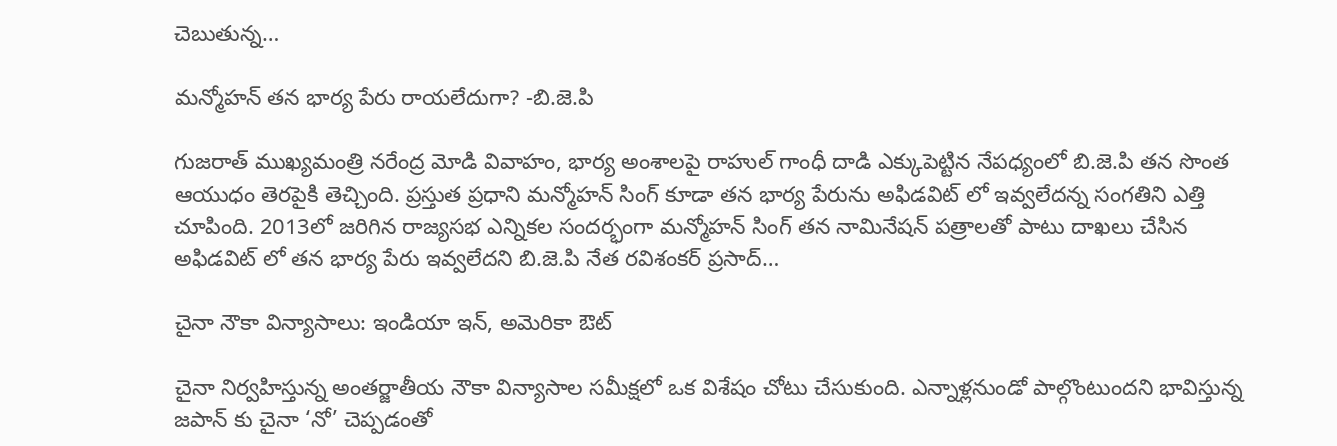చెబుతున్న…

మన్మోహన్ తన భార్య పేరు రాయలేదుగా? -బి.జె.పి

గుజరాత్ ముఖ్యమంత్రి నరేంద్ర మోడి వివాహం, భార్య అంశాలపై రాహుల్ గాంధీ దాడి ఎక్కుపెట్టిన నేపధ్యంలో బి.జె.పి తన సొంత ఆయుధం తెరపైకి తెచ్చింది. ప్రస్తుత ప్రధాని మన్మోహన్ సింగ్ కూడా తన భార్య పేరును అఫిడవిట్ లో ఇవ్వలేదన్న సంగతిని ఎత్తి చూపింది. 2013లో జరిగిన రాజ్యసభ ఎన్నికల సందర్భంగా మన్మోహన్ సింగ్ తన నామినేషన్ పత్రాలతో పాటు దాఖలు చేసిన అఫిడవిట్ లో తన భార్య పేరు ఇవ్వలేదని బి.జె.పి నేత రవిశంకర్ ప్రసాద్…

చైనా నౌకా విన్యాసాలు: ఇండియా ఇన్, అమెరికా ఔట్

చైనా నిర్వహిస్తున్న అంతర్జాతీయ నౌకా విన్యాసాల సమీక్షలో ఒక విశేషం చోటు చేసుకుంది. ఎన్నాళ్లనుండో పాల్గొంటుందని భావిస్తున్న జపాన్ కు చైనా ‘నో’ చెప్పడంతో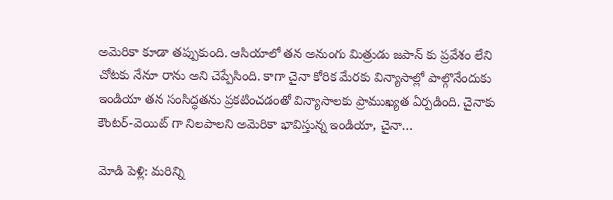అమెరికా కూడా తప్పుకుంది. ఆసియాలో తన అనుంగు మిత్రుడు జపాన్ కు ప్రవేశం లేని చోటకు నేనూ రాను అని చెప్పేసింది. కాగా చైనా కోరిక మేరకు విన్యాసాల్లో పాల్గొనేందుకు ఇండియా తన సంసిద్ధతను ప్రకటించడంతో విన్యాసాలకు ప్రాముఖ్యత ఏర్పడింది. చైనాకు కౌంటర్-వెయిట్ గా నిలపాలని అమెరికా భావిస్తున్న ఇండియా, చైనా…

మోడి పెళ్లి: మరిన్ని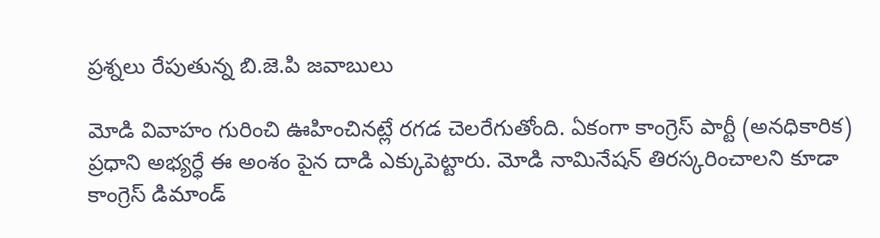ప్రశ్నలు రేపుతున్న బి.జె.పి జవాబులు

మోడి వివాహం గురించి ఊహించినట్లే రగడ చెలరేగుతోంది. ఏకంగా కాంగ్రెస్ పార్టీ (అనధికారిక) ప్రధాని అభ్యర్ధే ఈ అంశం పైన దాడి ఎక్కుపెట్టారు. మోడి నామినేషన్ తిరస్కరించాలని కూడా కాంగ్రెస్ డిమాండ్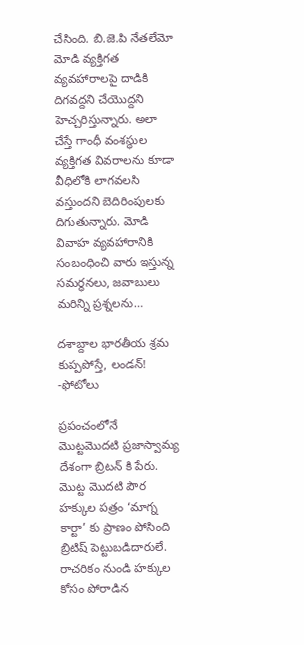చేసింది. బి.జె.పి నేతలేమో మోడి వ్యక్తిగత వ్యవహారాలపై దాడికి దిగవద్దని చేయొద్దని హెచ్చరిస్తున్నారు. అలా చేస్తే గాంధీ వంశస్ధుల వ్యక్తిగత వివరాలను కూడా వీధిలోకి లాగవలసి వస్తుందని బెదిరింపులకు దిగుతున్నారు. మోడి వివాహ వ్యవహారానికి సంబంధించి వారు ఇస్తున్న సమర్ధనలు, జవాబులు మరిన్ని ప్రశ్నలను…

దశాబ్దాల భారతీయ శ్రమ కుప్పపోస్తే, లండన్! -ఫోటోలు

ప్రపంచంలోనే మొట్టమొదటి ప్రజాస్వామ్య దేశంగా బ్రిటన్ కి పేరు. మొట్ట మొదటి పౌర హక్కుల పత్రం ‘మాగ్న కార్టా’ కు ప్రాణం పోసింది బ్రిటిష్ పెట్టుబడిదారులే. రాచరికం నుండి హక్కుల కోసం పోరాడిన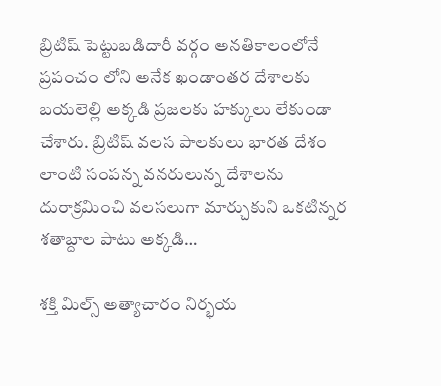బ్రిటిష్ పెట్టుబడిదారీ వర్గం అనతికాలంలోనే ప్రపంచం లోని అనేక ఖండాంతర దేశాలకు బయలెల్లి అక్కడి ప్రజలకు హక్కులు లేకుండా చేశారు. బ్రిటిష్ వలస పాలకులు భారత దేశం లాంటి సంపన్న వనరులున్న దేశాలను దురాక్రమించి వలసలుగా మార్చుకుని ఒకటిన్నర శతాబ్దాల పాటు అక్కడి…

శక్తి మిల్స్ అత్యాచారం నిర్భయ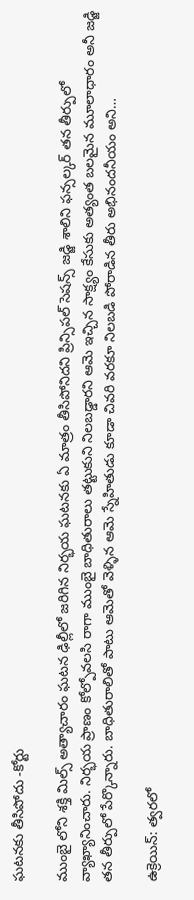ఘటనకు తీసిపోదు -కోర్టు

ముంబై లోని శక్తి మిల్స్ అత్యాచారం ఘటన ఢిల్లీలో జరిగిన నిర్భయ ఘటనకు ఏ మాత్రం తీసిపోనిదని ప్రిన్సిపల్ సెషన్స్ జడ్జి శాలిని ఫన్సల్కర్ తన తీర్పులో వ్యాఖ్యానించారు. నిర్భయ ప్రాణం కోల్పోవలసి రాగా ముంబై బాధితురాలు తట్టుకుని నిలబడ్డారని ఆమె ఇచ్చిన సాక్ష్యం కేసుకు అత్యంత బలమైన మూలాధారం అనీ జడ్జి తన తీర్పులో పేర్కొన్నారు. బాధితురాలితో పాటు ఆమెతో వెళ్ళిన ఆమె స్నేహితుడు కూడా చివరి వరకూ నిలబడి పోరాడిన తీరు అభినందనీయం అని…

ఉక్రెయిన్: త్వరలో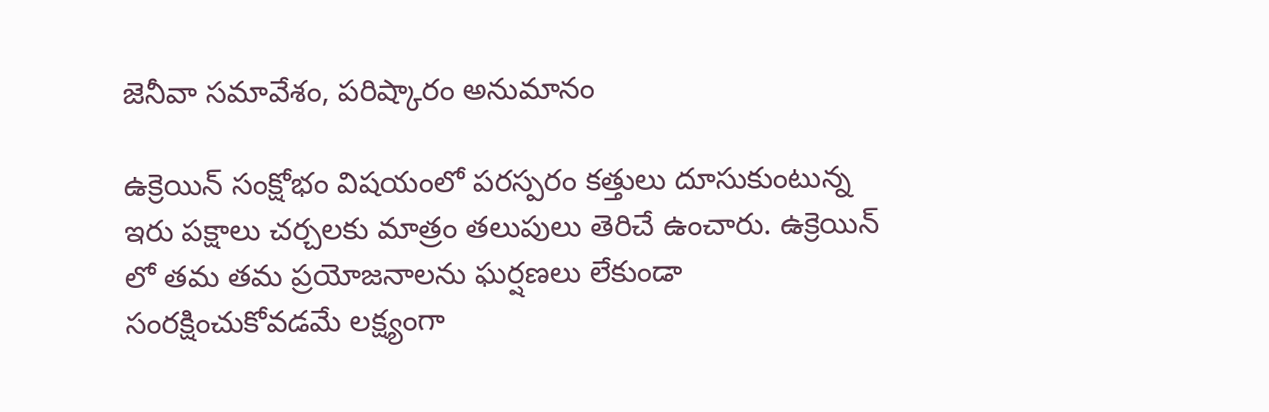జెనీవా సమావేశం, పరిష్కారం అనుమానం

ఉక్రెయిన్ సంక్షోభం విషయంలో పరస్పరం కత్తులు దూసుకుంటున్న ఇరు పక్షాలు చర్చలకు మాత్రం తలుపులు తెరిచే ఉంచారు. ఉక్రెయిన్ లో తమ తమ ప్రయోజనాలను ఘర్షణలు లేకుండా సంరక్షించుకోవడమే లక్ష్యంగా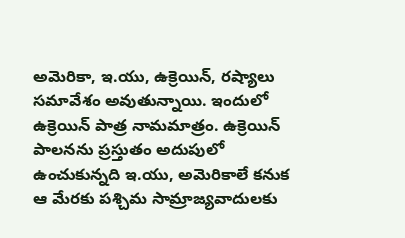అమెరికా, ఇ.యు, ఉక్రెయిన్, రష్యాలు సమావేశం అవుతున్నాయి. ఇందులో ఉక్రెయిన్ పాత్ర నామమాత్రం. ఉక్రెయిన్ పాలనను ప్రస్తుతం అదుపులో ఉంచుకున్నది ఇ.యు, అమెరికాలే కనుక ఆ మేరకు పశ్చిమ సామ్రాజ్యవాదులకు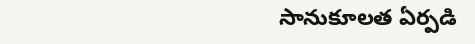సానుకూలత ఏర్పడి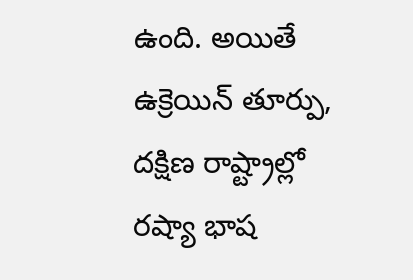ఉంది. అయితే ఉక్రెయిన్ తూర్పు, దక్షిణ రాష్ట్రాల్లో రష్యా భాష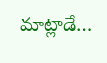మాట్లాడే…